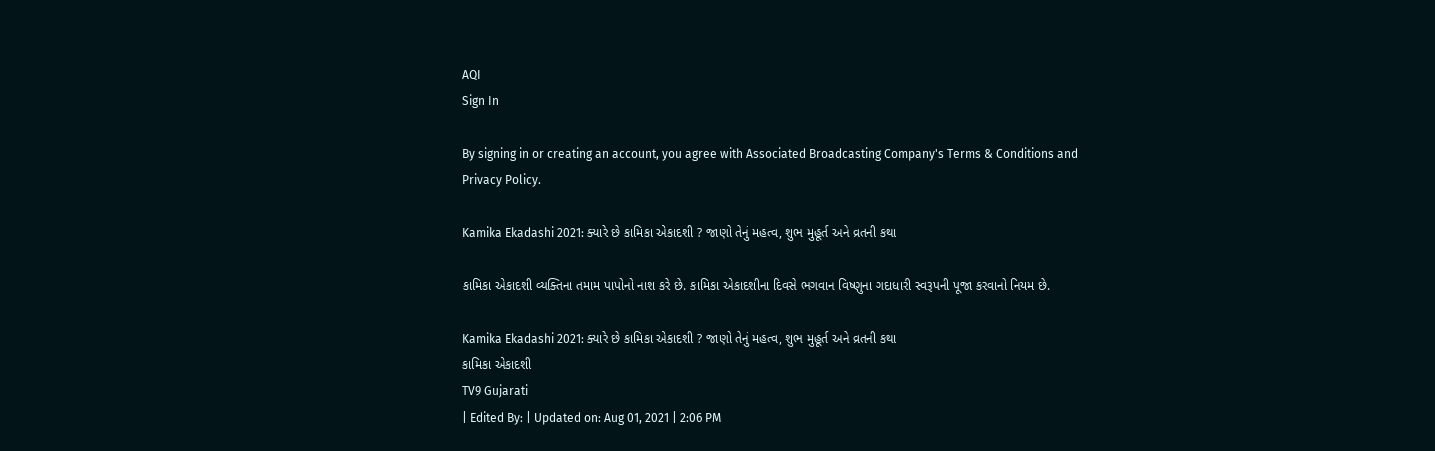AQI
Sign In

By signing in or creating an account, you agree with Associated Broadcasting Company's Terms & Conditions and Privacy Policy.

Kamika Ekadashi 2021: ક્યારે છે કામિકા એકાદશી ? જાણો તેનું મહત્વ, શુભ મુહૂર્ત અને વ્રતની કથા

કામિકા એકાદશી વ્યક્તિના તમામ પાપોનો નાશ કરે છે. કામિકા એકાદશીના દિવસે ભગવાન વિષ્ણુના ગદાધારી સ્વરૂપની પૂજા કરવાનો નિયમ છે.

Kamika Ekadashi 2021: ક્યારે છે કામિકા એકાદશી ? જાણો તેનું મહત્વ, શુભ મુહૂર્ત અને વ્રતની કથા
કામિકા એકાદશી
TV9 Gujarati
| Edited By: | Updated on: Aug 01, 2021 | 2:06 PM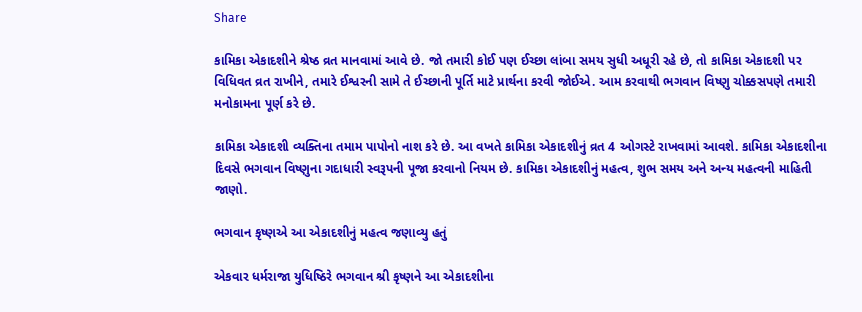Share

કામિકા એકાદશીને શ્રેષ્ઠ વ્રત માનવામાં આવે છે. જો તમારી કોઈ પણ ઈચ્છા લાંબા સમય સુધી અધૂરી રહે છે, તો કામિકા એકાદશી પર વિધિવત વ્રત રાખીને, તમારે ઈશ્વરની સામે તે ઈચ્છાની પૂર્તિ માટે પ્રાર્થના કરવી જોઈએ. આમ કરવાથી ભગવાન વિષ્ણુ ચોક્કસપણે તમારી મનોકામના પૂર્ણ કરે છે.

કામિકા એકાદશી વ્યક્તિના તમામ પાપોનો નાશ કરે છે. આ વખતે કામિકા એકાદશીનું વ્રત 4 ઓગસ્ટે રાખવામાં આવશે. કામિકા એકાદશીના દિવસે ભગવાન વિષ્ણુના ગદાધારી સ્વરૂપની પૂજા કરવાનો નિયમ છે. કામિકા એકાદશીનું મહત્વ, શુભ સમય અને અન્ય મહત્વની માહિતી જાણો.

ભગવાન કૃષ્ણએ આ એકાદશીનું મહત્વ જણાવ્યુ હતું

એકવાર ધર્મરાજા યુધિષ્ઠિરે ભગવાન શ્રી કૃષ્ણને આ એકાદશીના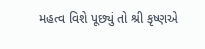મહત્વ વિશે પૂછ્યું તો શ્રી કૃષ્ણએ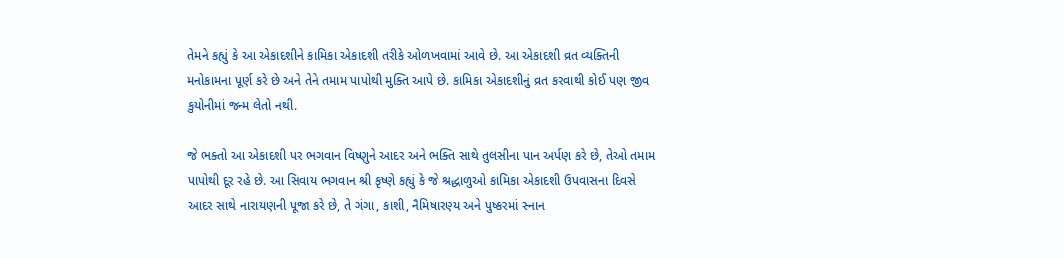તેમને કહ્યું કે આ એકાદશીને કામિકા એકાદશી તરીકે ઓળખવામાં આવે છે. આ એકાદશી વ્રત વ્યક્તિની મનોકામના પૂર્ણ કરે છે અને તેને તમામ પાપોથી મુક્તિ આપે છે. કામિકા એકાદશીનું વ્રત કરવાથી કોઈ પણ જીવ કુયોનીમાં જન્મ લેતો નથી.

જે ભક્તો આ એકાદશી પર ભગવાન વિષ્ણુને આદર અને ભક્તિ સાથે તુલસીના પાન અર્પણ કરે છે, તેઓ તમામ પાપોથી દૂર રહે છે. આ સિવાય ભગવાન શ્રી કૃષ્ણે કહ્યું કે જે શ્રદ્ધાળુઓ કામિકા એકાદશી ઉપવાસના દિવસે આદર સાથે નારાયણની પૂજા કરે છે, તે ગંગા, કાશી, નૈમિષારણ્ય અને પુષ્કરમાં સ્નાન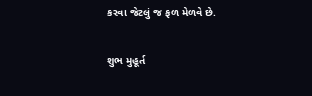કરવા જેટલું જ ફળ મેળવે છે.

શુભ મુહૂર્ત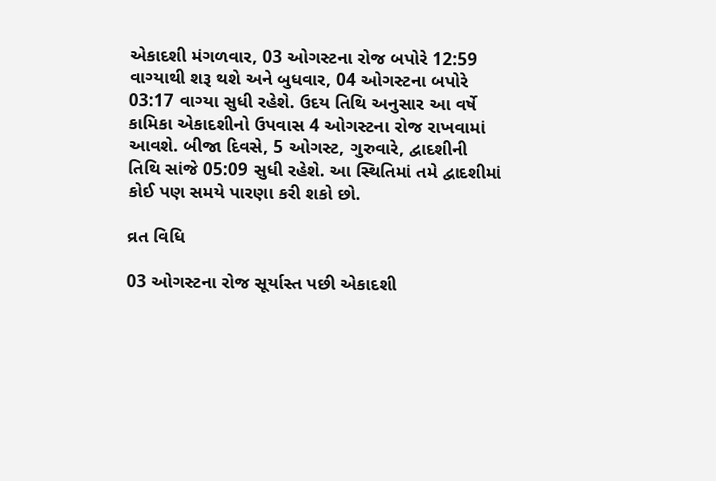એકાદશી મંગળવાર, 03 ઓગસ્ટના રોજ બપોરે 12:59 વાગ્યાથી શરૂ થશે અને બુધવાર, 04 ઓગસ્ટના બપોરે 03:17 વાગ્યા સુધી રહેશે. ઉદય તિથિ અનુસાર આ વર્ષે કામિકા એકાદશીનો ઉપવાસ 4 ઓગસ્ટના રોજ રાખવામાં આવશે. બીજા દિવસે, 5 ઓગસ્ટ, ગુરુવારે, દ્વાદશીની તિથિ સાંજે 05:09 સુધી રહેશે. આ સ્થિતિમાં તમે દ્વાદશીમાં કોઈ પણ સમયે પારણા કરી શકો છો.

વ્રત વિધિ

03 ઓગસ્ટના રોજ સૂર્યાસ્ત પછી એકાદશી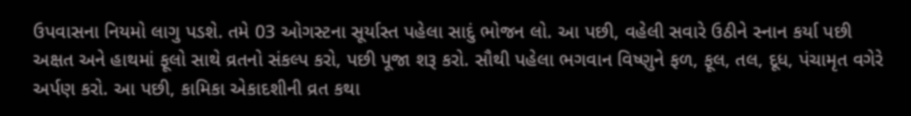ઉપવાસના નિયમો લાગુ પડશે. તમે 03 ઓગસ્ટના સૂર્યાસ્ત પહેલા સાદું ભોજન લો. આ પછી, વહેલી સવારે ઉઠીને સ્નાન કર્યા પછી અક્ષત અને હાથમાં ફૂલો સાથે વ્રતનો સંકલ્પ કરો, પછી પૂજા શરૂ કરો. સૌથી પહેલા ભગવાન વિષ્ણુને ફળ, ફૂલ, તલ, દૂધ, પંચામૃત વગેરે અર્પણ કરો. આ પછી, કામિકા એકાદશીની વ્રત કથા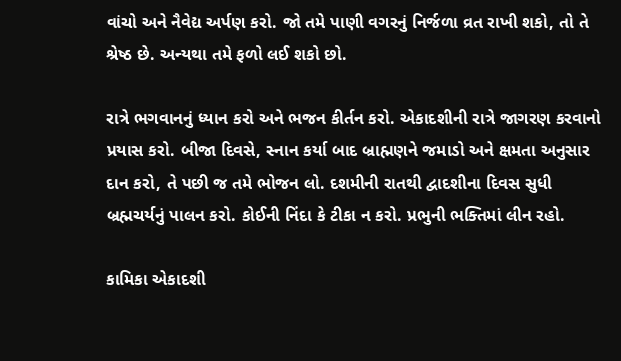વાંચો અને નૈવેદ્ય અર્પણ કરો. જો તમે પાણી વગરનું નિર્જળા વ્રત રાખી શકો, તો તે શ્રેષ્ઠ છે. અન્યથા તમે ફળો લઈ શકો છો.

રાત્રે ભગવાનનું ધ્યાન કરો અને ભજન કીર્તન કરો. એકાદશીની રાત્રે જાગરણ કરવાનો પ્રયાસ કરો. બીજા દિવસે, સ્નાન કર્યા બાદ બ્રાહ્મણને જમાડો અને ક્ષમતા અનુસાર દાન કરો, તે પછી જ તમે ભોજન લો. દશમીની રાતથી દ્વાદશીના દિવસ સુધી બ્રહ્મચર્યનું પાલન કરો. કોઈની નિંદા કે ટીકા ન કરો. પ્રભુની ભક્તિમાં લીન રહો.

કામિકા એકાદશી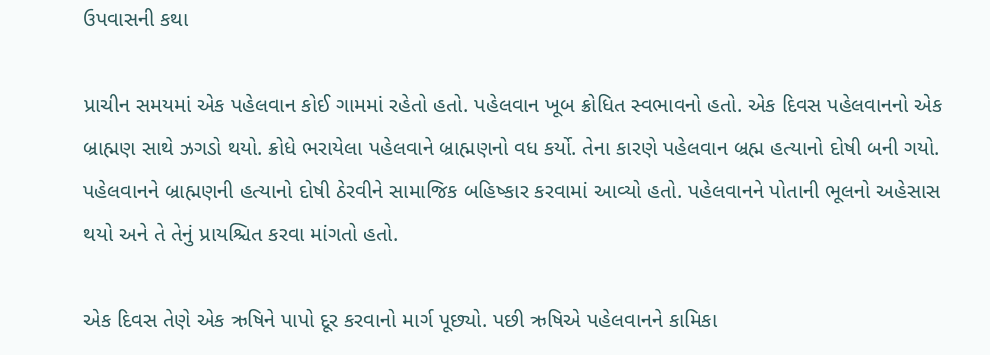ઉપવાસની કથા

પ્રાચીન સમયમાં એક પહેલવાન કોઈ ગામમાં રહેતો હતો. પહેલવાન ખૂબ ક્રોધિત સ્વભાવનો હતો. એક દિવસ પહેલવાનનો એક બ્રાહ્મણ સાથે ઝગડો થયો. ક્રોધે ભરાયેલા પહેલવાને બ્રાહ્મણનો વધ કર્યો. તેના કારણે પહેલવાન બ્રહ્મ હત્યાનો દોષી બની ગયો. પહેલવાનને બ્રાહ્મણની હત્યાનો દોષી ઠેરવીને સામાજિક બહિષ્કાર કરવામાં આવ્યો હતો. પહેલવાનને પોતાની ભૂલનો અહેસાસ થયો અને તે તેનું પ્રાયશ્ચિત કરવા માંગતો હતો.

એક દિવસ તેણે એક ઋષિને પાપો દૂર કરવાનો માર્ગ પૂછ્યો. પછી ઋષિએ પહેલવાનને કામિકા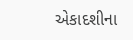એકાદશીના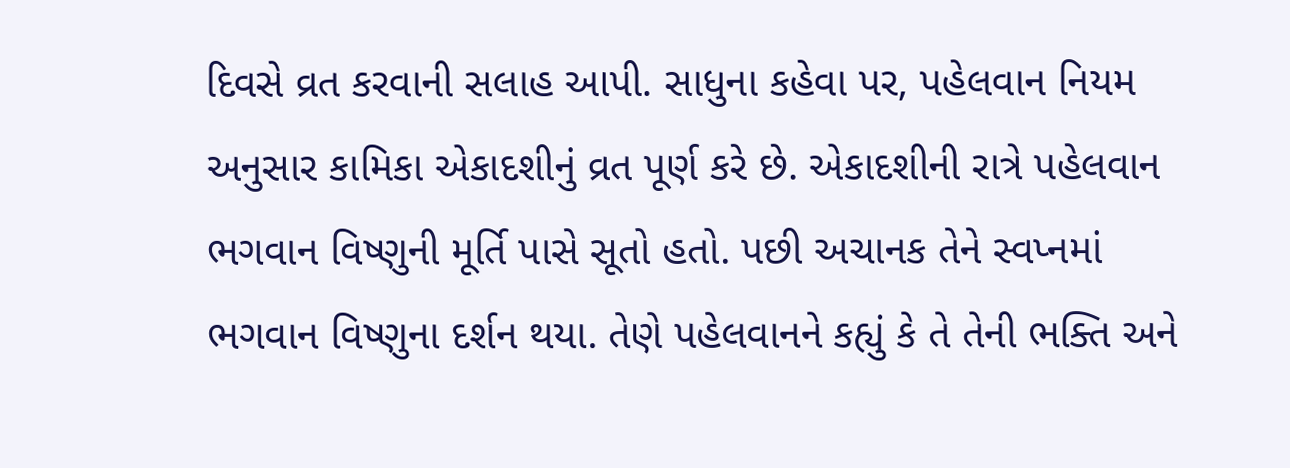દિવસે વ્રત કરવાની સલાહ આપી. સાધુના કહેવા પર, પહેલવાન નિયમ અનુસાર કામિકા એકાદશીનું વ્રત પૂર્ણ કરે છે. એકાદશીની રાત્રે પહેલવાન ભગવાન વિષ્ણુની મૂર્તિ પાસે સૂતો હતો. પછી અચાનક તેને સ્વપ્નમાં ભગવાન વિષ્ણુના દર્શન થયા. તેણે પહેલવાનને કહ્યું કે તે તેની ભક્તિ અને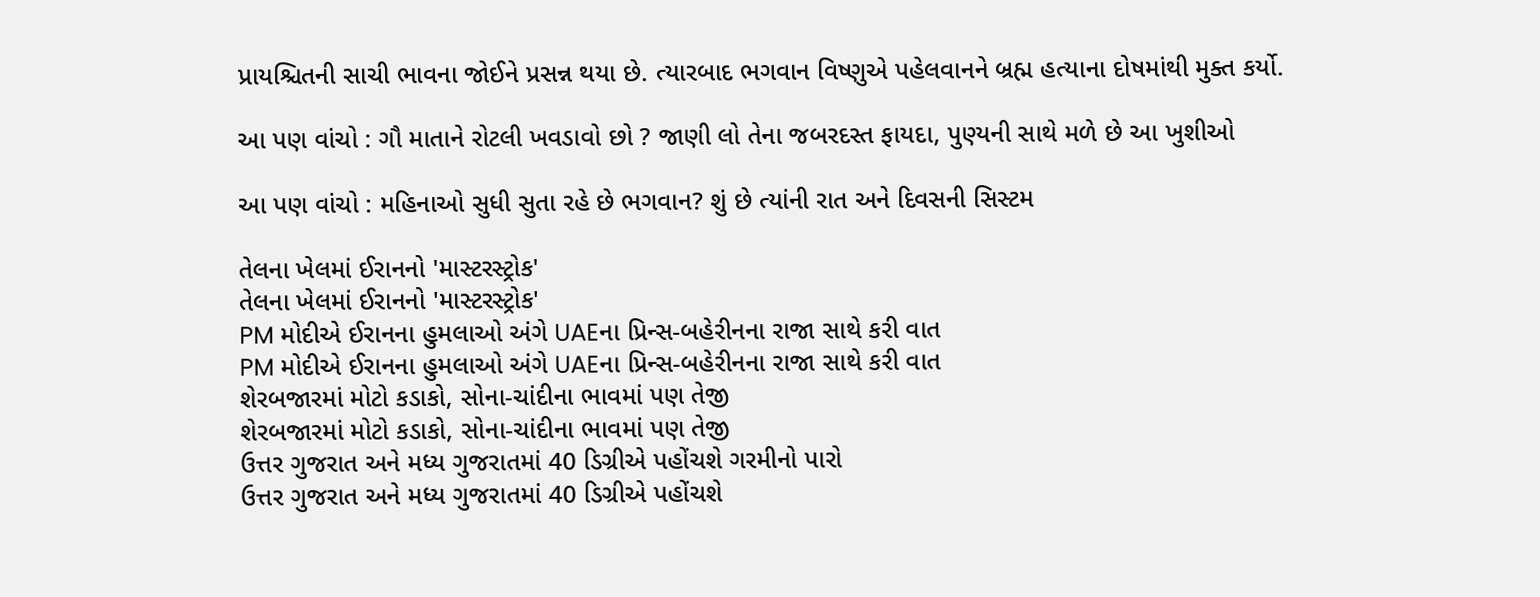પ્રાયશ્ચિતની સાચી ભાવના જોઈને પ્રસન્ન થયા છે. ત્યારબાદ ભગવાન વિષ્ણુએ પહેલવાનને બ્રહ્મ હત્યાના દોષમાંથી મુક્ત કર્યો.

આ પણ વાંચો : ગૌ માતાને રોટલી ખવડાવો છો ? જાણી લો તેના જબરદસ્ત ફાયદા, પુણ્યની સાથે મળે છે આ ખુશીઓ

આ પણ વાંચો : મહિનાઓ સુધી સુતા રહે છે ભગવાન? શું છે ત્યાંની રાત અને દિવસની સિસ્ટમ

તેલના ખેલમાં ઈરાનનો 'માસ્ટરસ્ટ્રોક'
તેલના ખેલમાં ઈરાનનો 'માસ્ટરસ્ટ્રોક'
PM મોદીએ ઈરાનના હુમલાઓ અંગે UAEના પ્રિન્સ-બહેરીનના રાજા સાથે કરી વાત
PM મોદીએ ઈરાનના હુમલાઓ અંગે UAEના પ્રિન્સ-બહેરીનના રાજા સાથે કરી વાત
શેરબજારમાં મોટો કડાકો, સોના-ચાંદીના ભાવમાં પણ તેજી
શેરબજારમાં મોટો કડાકો, સોના-ચાંદીના ભાવમાં પણ તેજી
ઉત્તર ગુજરાત અને મધ્ય ગુજરાતમાં 40 ડિગ્રીએ પહોંચશે ગરમીનો પારો
ઉત્તર ગુજરાત અને મધ્ય ગુજરાતમાં 40 ડિગ્રીએ પહોંચશે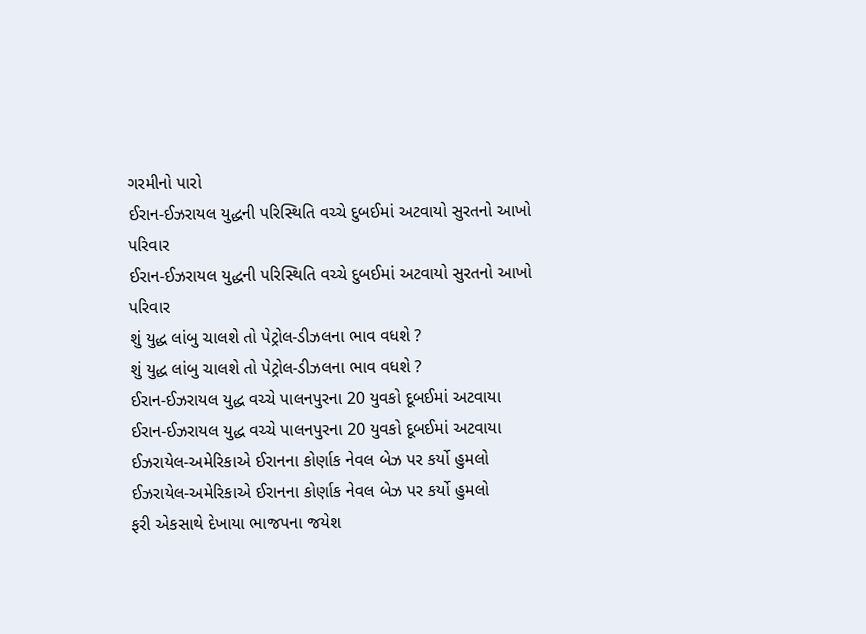ગરમીનો પારો
ઈરાન-ઈઝરાયલ યુદ્ધની પરિસ્થિતિ વચ્ચે દુબઈમાં અટવાયો સુરતનો આખો પરિવાર
ઈરાન-ઈઝરાયલ યુદ્ધની પરિસ્થિતિ વચ્ચે દુબઈમાં અટવાયો સુરતનો આખો પરિવાર
શું યુદ્ધ લાંબુ ચાલશે તો પેટ્રોલ-ડીઝલના ભાવ વધશે ?
શું યુદ્ધ લાંબુ ચાલશે તો પેટ્રોલ-ડીઝલના ભાવ વધશે ?
ઈરાન-ઈઝરાયલ યુદ્ધ વચ્ચે પાલનપુરના 20 યુવકો દૂબઈમાં અટવાયા
ઈરાન-ઈઝરાયલ યુદ્ધ વચ્ચે પાલનપુરના 20 યુવકો દૂબઈમાં અટવાયા
ઈઝરાયેલ-અમેરિકાએ ઈરાનના કોર્ણાક નેવલ બેઝ પર કર્યો હુમલો
ઈઝરાયેલ-અમેરિકાએ ઈરાનના કોર્ણાક નેવલ બેઝ પર કર્યો હુમલો
ફરી એકસાથે દેખાયા ભાજપના જયેશ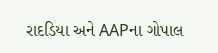રાદડિયા અને AAPના ગોપાલ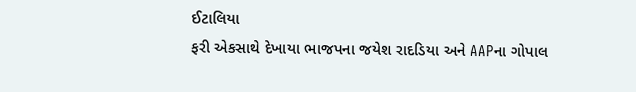ઈટાલિયા
ફરી એકસાથે દેખાયા ભાજપના જયેશ રાદડિયા અને AAPના ગોપાલ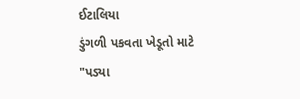ઈટાલિયા
ડુંગળી પકવતા ખેડૂતો માટે "પડ્યા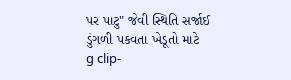પર પાટુ" જેવી સ્થિતિ સર્જાઈ
ડુંગળી પકવતા ખેડૂતો માટે
g clip-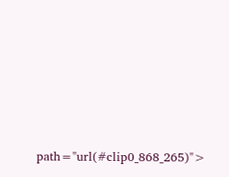path="url(#clip0_868_265)">